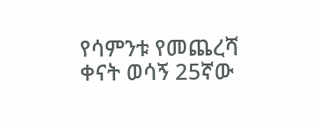የሳምንቱ የመጨረሻ ቀናት ወሳኝ 25ኛው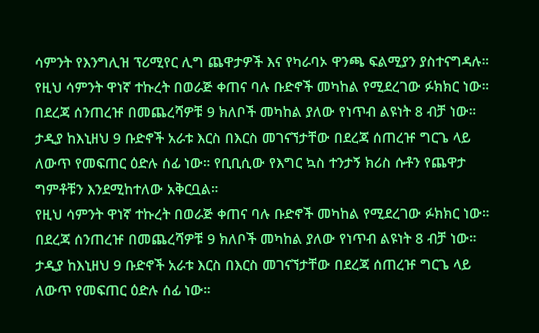ሳምንት የእንግሊዝ ፕሪሚየር ሊግ ጨዋታዎች እና የካራባኦ ዋንጫ ፍልሚያን ያስተናግዳሉ።
የዚህ ሳምንት ዋነኛ ተኩረት በወራጅ ቀጠና ባሉ ቡድኖች መካከል የሚደረገው ፉክክር ነው። በደረጃ ሰንጠረዡ በመጨረሻዎቹ 9 ክለቦች መካከል ያለው የነጥብ ልዩነት 8 ብቻ ነው። ታዲያ ከእኒዘህ 9 ቡድኖች አራቱ እርስ በእርስ መገናኘታቸው በደረጃ ሰጠረዡ ግርጌ ላይ ለውጥ የመፍጠር ዕድሉ ሰፊ ነው። የቢቢሲው የእግር ኳስ ተንታኝ ክሪስ ሱቶን የጨዋታ ግምቶቹን እንደሚከተለው አቅርቧል።
የዚህ ሳምንት ዋነኛ ተኩረት በወራጅ ቀጠና ባሉ ቡድኖች መካከል የሚደረገው ፉክክር ነው። በደረጃ ሰንጠረዡ በመጨረሻዎቹ 9 ክለቦች መካከል ያለው የነጥብ ልዩነት 8 ብቻ ነው። ታዲያ ከእኒዘህ 9 ቡድኖች አራቱ እርስ በእርስ መገናኘታቸው በደረጃ ሰጠረዡ ግርጌ ላይ ለውጥ የመፍጠር ዕድሉ ሰፊ ነው።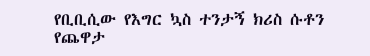የቢቢሲው የእግር ኳስ ተንታኝ ክሪስ ሱቶን የጨዋታ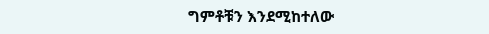ግምቶቹን እንደሚከተለው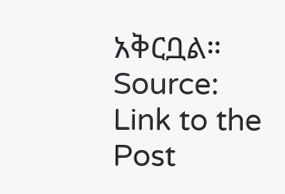አቅርቧል።
Source: Link to the Post